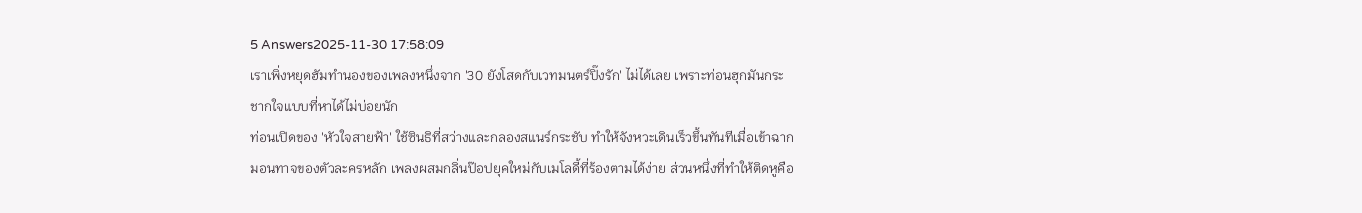5 Answers2025-11-30 17:58:09
เราเพิ่งหยุดฮัมทำนองของเพลงหนึ่งจาก '30 ยังโสดกับเวทมนตร์ปิ๊งรัก' ไม่ได้เลย เพราะท่อนฮุกมันกระชากใจแบบที่หาได้ไม่บ่อยนัก
ท่อนเปิดของ 'หัวใจสายฟ้า' ใช้ซินธิที่สว่างและกลองสแนร์กระชับ ทำให้จังหวะเดินเร็วขึ้นทันทีเมื่อเข้าฉากมอนทาจของตัวละครหลัก เพลงผสมกลิ่นป๊อปยุคใหม่กับเมโลดี้ที่ร้องตามได้ง่าย ส่วนหนึ่งที่ทำให้ติดหูคือ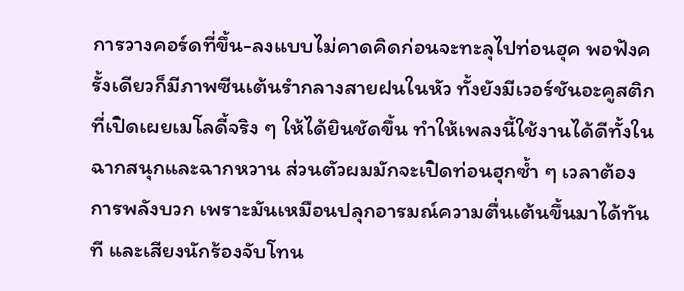การวางคอร์ดที่ขึ้น-ลงแบบไม่คาดคิดก่อนจะทะลุไปท่อนฮุค พอฟังครั้งเดียวก็มีภาพซีนเต้นรำกลางสายฝนในหัว ทั้งยังมีเวอร์ชันอะคูสติกที่เปิดเผยเมโลดี้จริง ๆ ให้ได้ยินชัดขึ้น ทำให้เพลงนี้ใช้งานได้ดีทั้งในฉากสนุกและฉากหวาน ส่วนตัวผมมักจะเปิดท่อนฮุกซ้ำ ๆ เวลาต้องการพลังบวก เพราะมันเหมือนปลุกอารมณ์ความตื่นเต้นขึ้นมาได้ทันที และเสียงนักร้องจับโทน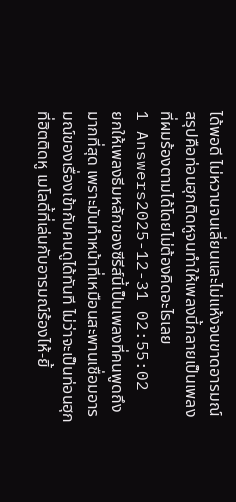ได้พอดี ไม่หวานจนเลี่ยนและไม่แห้งจนขาดอารมณ์ สรุปคือท่อนฮุกติดหูจนทำให้เพลงนี้กลายเป็นเพลงที่ผมร้องตามได้โดยไม่ต้องคิดอะไรเลย
1 Answers2025-12-31 02:55:02
ยกให้เพลงธีมหลักของซีรีส์นี้เป็นเพลงที่คนพูดถึงมากที่สุด เพราะมันทำหน้าที่เหมือนสะพานเชื่อมอารมณ์ของเรื่องเข้ากับคนดูได้ทันที ไม่ว่าจะเป็นท่อนฮุกที่ฮิตติดหู เมโลดี้ที่เล่นกับอารมณ์ร้องไห้-ยิ้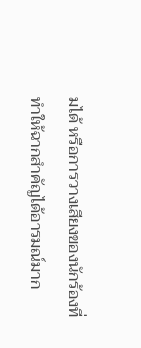มได้ หรือการวางเสียงของนักร้องที่ทำให้ฉากสำคัญได้อารมณ์มาก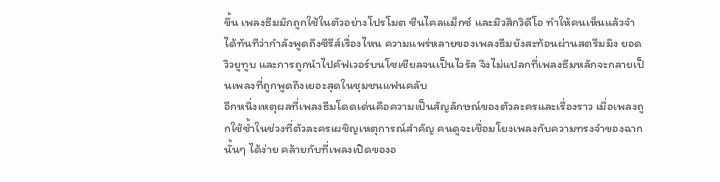ขึ้น เพลงธีมมักถูกใช้ในตัวอย่างโปรโมต ซีนไคลแม็กซ์ และมิวสิกวิดีโอ ทำให้คนเห็นแล้วจำได้ทันทีว่ากำลังพูดถึงซีรีส์เรื่องไหน ความแพร่หลายของเพลงธีมยังสะท้อนผ่านสตรีมมิง ยอดวิวยูทูบ และการถูกนำไปคัฟเวอร์บนโซเชียลจนเป็นไวรัล จึงไม่แปลกที่เพลงธีมหลักจะกลายเป็นเพลงที่ถูกพูดถึงเยอะสุดในชุมชนแฟนคลับ
อีกหนึ่งเหตุผลที่เพลงธีมโดดเด่นคือความเป็นสัญลักษณ์ของตัวละครและเรื่องราว เมื่อเพลงถูกใช้ซ้ำในช่วงที่ตัวละครเผชิญเหตุการณ์สำคัญ คนดูจะเชื่อมโยงเพลงกับความทรงจำของฉากนั้นๆ ได้ง่าย คล้ายกับที่เพลงเปิดของอ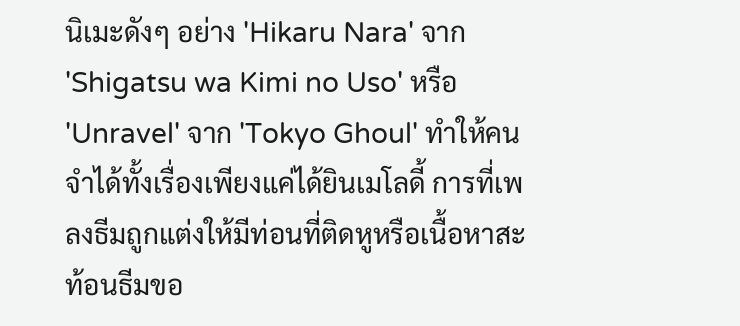นิเมะดังๆ อย่าง 'Hikaru Nara' จาก 'Shigatsu wa Kimi no Uso' หรือ 'Unravel' จาก 'Tokyo Ghoul' ทำให้คนจำได้ทั้งเรื่องเพียงแค่ได้ยินเมโลดี้ การที่เพลงธีมถูกแต่งให้มีท่อนที่ติดหูหรือเนื้อหาสะท้อนธีมขอ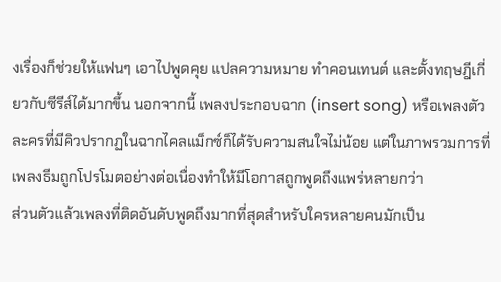งเรื่องก็ช่วยให้แฟนๆ เอาไปพูดคุย แปลความหมาย ทำคอนเทนต์ และตั้งทฤษฎีเกี่ยวกับซีรีส์ได้มากขึ้น นอกจากนี้ เพลงประกอบฉาก (insert song) หรือเพลงตัวละครที่มีคิวปรากฏในฉากไคลแม็กซ์ก็ได้รับความสนใจไม่น้อย แต่ในภาพรวมการที่เพลงธีมถูกโปรโมตอย่างต่อเนื่องทำให้มีโอกาสถูกพูดถึงแพร่หลายกว่า
ส่วนตัวแล้วเพลงที่ติดอันดับพูดถึงมากที่สุดสำหรับใครหลายคนมักเป็น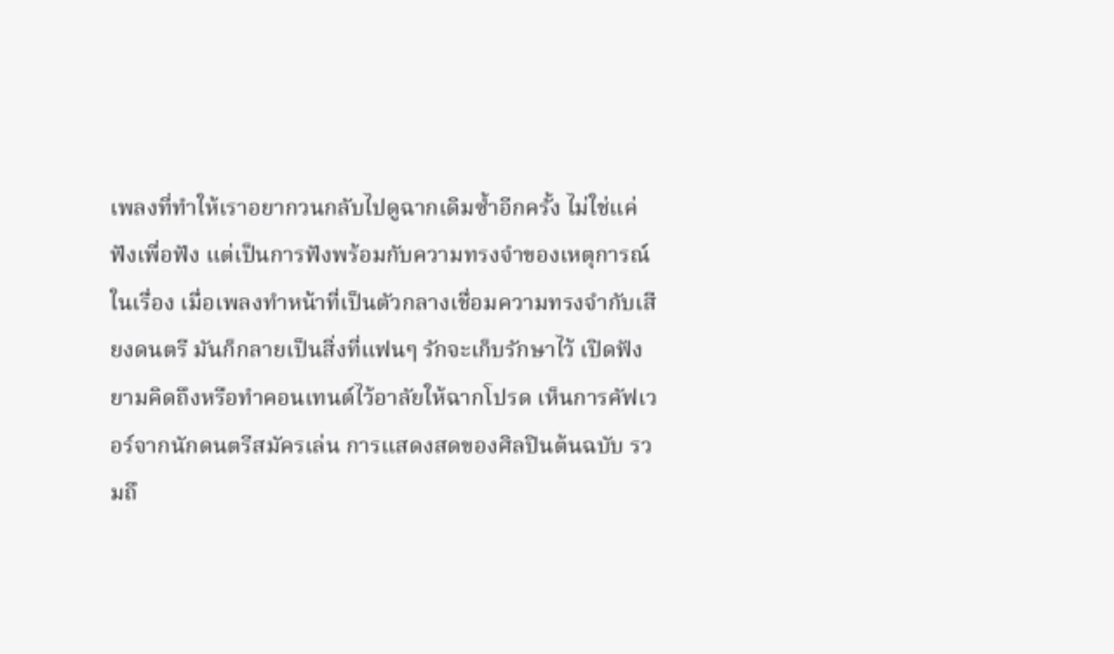เพลงที่ทำให้เราอยากวนกลับไปดูฉากเดิมซ้ำอีกครั้ง ไม่ใช่แค่ฟังเพื่อฟัง แต่เป็นการฟังพร้อมกับความทรงจำของเหตุการณ์ในเรื่อง เมื่อเพลงทำหน้าที่เป็นตัวกลางเชื่อมความทรงจำกับเสียงดนตรี มันก็กลายเป็นสิ่งที่แฟนๆ รักจะเก็บรักษาไว้ เปิดฟังยามคิดถึงหรือทำคอนเทนต์ไว้อาลัยให้ฉากโปรด เห็นการคัฟเวอร์จากนักดนตรีสมัครเล่น การแสดงสดของศิลปินต้นฉบับ รวมถึ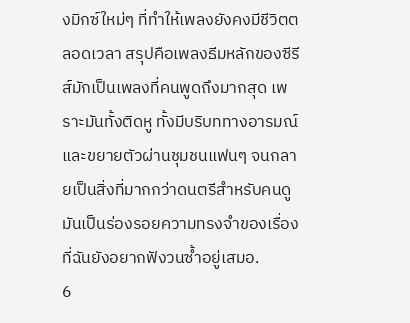งมิกซ์ใหม่ๆ ที่ทำให้เพลงยังคงมีชีวิตตลอดเวลา สรุปคือเพลงธีมหลักของซีรีส์มักเป็นเพลงที่คนพูดถึงมากสุด เพราะมันทั้งติดหู ทั้งมีบริบททางอารมณ์ และขยายตัวผ่านชุมชนแฟนๆ จนกลายเป็นสิ่งที่มากกว่าดนตรีสำหรับคนดู มันเป็นร่องรอยความทรงจำของเรื่องที่ฉันยังอยากฟังวนซ้ำอยู่เสมอ.
6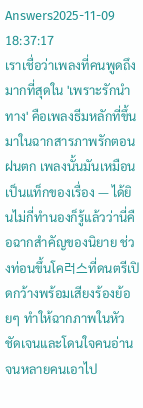Answers2025-11-09 18:37:17
เราเชื่อว่าเพลงที่คนพูดถึงมากที่สุดใน 'เพราะรักนำทาง' คือเพลงธีมหลักที่ขึ้นมาในฉากสารภาพรักตอนฝนตก เพลงนั้นมันเหมือนเป็นแท็กของเรื่อง — ได้ยินไม่กี่ทำนองก็รู้แล้วว่านี่คือฉากสำคัญของนิยาย ช่วงท่อนขึ้นโค러스ที่ดนตรีเปิดกว้างพร้อมเสียงร้องย้อยๆ ทำให้ฉากภาพในหัวชัดเจนและโดนใจคนอ่านจนหลายคนเอาไป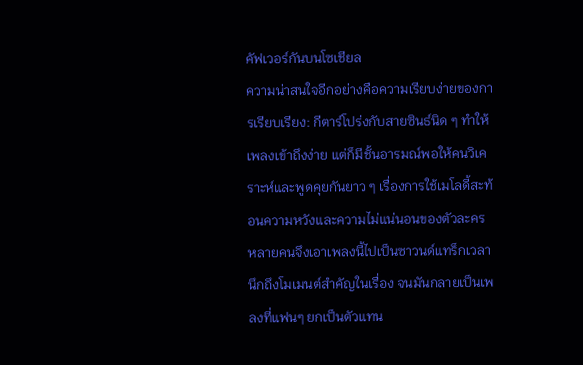คัฟเวอร์กันบนโซเชียล
ความน่าสนใจอีกอย่างคือความเรียบง่ายของการเรียบเรียง: กีตาร์โปร่งกับสายซินธ์นิด ๆ ทำให้เพลงเข้าถึงง่าย แต่ก็มีชั้นอารมณ์พอให้คนวิเคราะห์และพูดคุยกันยาว ๆ เรื่องการใช้เมโลดี้สะท้อนความหวังและความไม่แน่นอนของตัวละคร หลายคนจึงเอาเพลงนี้ไปเป็นซาวนด์แทร็กเวลานึกถึงโมเมนต์สำคัญในเรื่อง จนมันกลายเป็นเพลงที่แฟนๆ ยกเป็นตัวแทน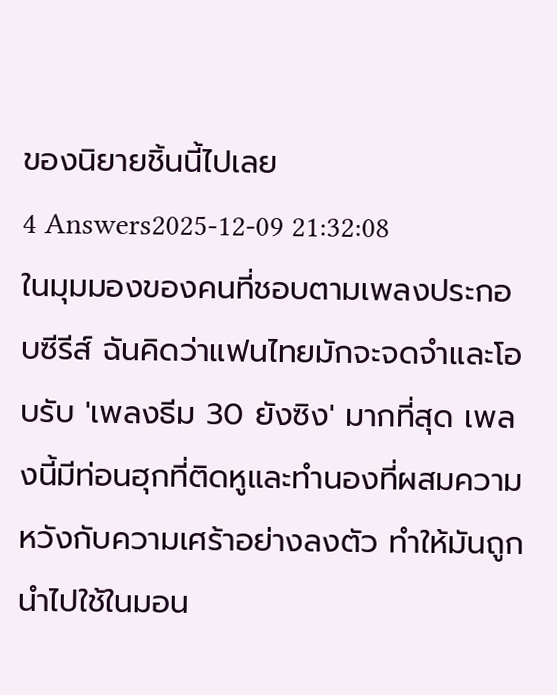ของนิยายชิ้นนี้ไปเลย
4 Answers2025-12-09 21:32:08
ในมุมมองของคนที่ชอบตามเพลงประกอบซีรีส์ ฉันคิดว่าแฟนไทยมักจะจดจำและโอบรับ 'เพลงธีม 30 ยังซิง' มากที่สุด เพลงนี้มีท่อนฮุกที่ติดหูและทำนองที่ผสมความหวังกับความเศร้าอย่างลงตัว ทำให้มันถูกนำไปใช้ในมอน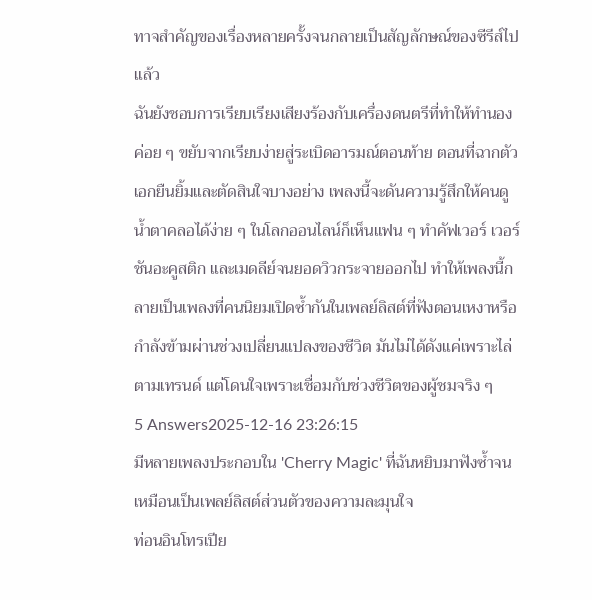ทาจสำคัญของเรื่องหลายครั้งจนกลายเป็นสัญลักษณ์ของซีรีส์ไปแล้ว
ฉันยังชอบการเรียบเรียงเสียงร้องกับเครื่องดนตรีที่ทำให้ทำนองค่อย ๆ ขยับจากเรียบง่ายสู่ระเบิดอารมณ์ตอนท้าย ตอนที่ฉากตัวเอกยืนยิ้มและตัดสินใจบางอย่าง เพลงนี้จะดันความรู้สึกให้คนดูน้ำตาคลอได้ง่าย ๆ ในโลกออนไลน์ก็เห็นแฟน ๆ ทำคัฟเวอร์ เวอร์ชันอะคูสติก และเมดลีย์จนยอดวิวกระจายออกไป ทำให้เพลงนี้กลายเป็นเพลงที่คนนิยมเปิดซ้ำกันในเพลย์ลิสต์ที่ฟังตอนเหงาหรือกำลังข้ามผ่านช่วงเปลี่ยนแปลงของชีวิต มันไม่ได้ดังแค่เพราะไล่ตามเทรนด์ แต่โดนใจเพราะเชื่อมกับช่วงชีวิตของผู้ชมจริง ๆ
5 Answers2025-12-16 23:26:15
มีหลายเพลงประกอบใน 'Cherry Magic' ที่ฉันหยิบมาฟังซ้ำจนเหมือนเป็นเพลย์ลิสต์ส่วนตัวของความละมุนใจ
ท่อนอินโทรเปีย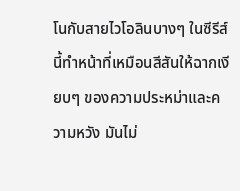โนกับสายไวโอลินบางๆ ในซีรีส์นี้ทำหน้าที่เหมือนสีสันให้ฉากเงียบๆ ของความประหม่าและความหวัง มันไม่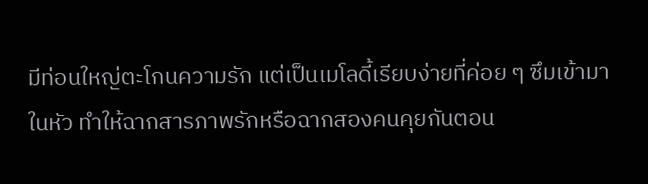มีท่อนใหญ่ตะโกนความรัก แต่เป็นเมโลดี้เรียบง่ายที่ค่อย ๆ ซึมเข้ามาในหัว ทำให้ฉากสารภาพรักหรือฉากสองคนคุยกันตอน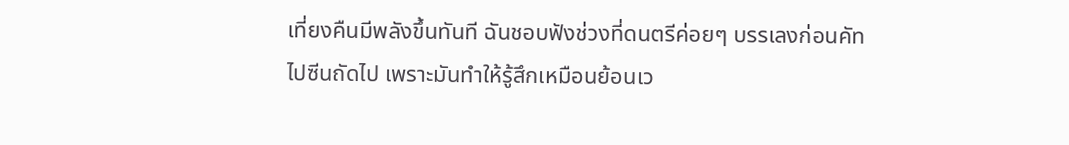เที่ยงคืนมีพลังขึ้นทันที ฉันชอบฟังช่วงที่ดนตรีค่อยๆ บรรเลงก่อนคัทไปซีนถัดไป เพราะมันทำให้รู้สึกเหมือนย้อนเว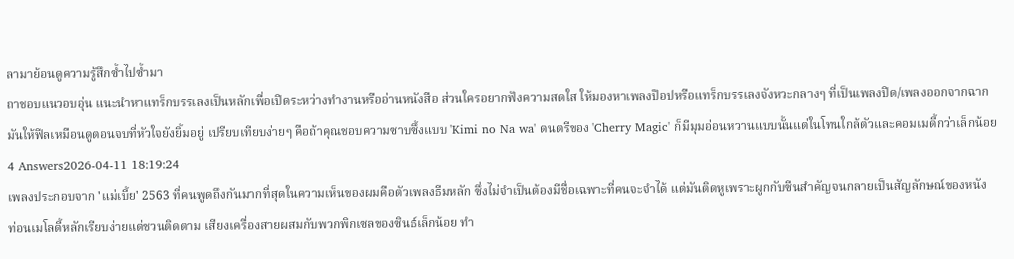ลามาย้อนดูความรู้สึกซ้ำไปซ้ำมา
ถาชอบแนวอบอุ่น แนะนำหาแทร็กบรรเลงเป็นหลักเพื่อเปิดระหว่างทำงานหรืออ่านหนังสือ ส่วนใครอยากฟังความสดใส ให้มองหาเพลงป๊อปหรือแทร็กบรรเลงจังหวะกลางๆ ที่เป็นเพลงปิด/เพลงออกจากฉาก มันให้ฟีลเหมือนดูตอนจบที่หัวใจยังยิ้มอยู่ เปรียบเทียบง่ายๆ คือถ้าคุณชอบความซาบซึ้งแบบ 'Kimi no Na wa' ดนตรีของ 'Cherry Magic' ก็มีมุมอ่อนหวานแบบนั้นแต่ในโทนใกล้ตัวและคอมเมดี้กว่าเล็กน้อย
4 Answers2026-04-11 18:19:24
เพลงประกอบจาก 'แม่เบี้ย' 2563 ที่คนพูดถึงกันมากที่สุดในความเห็นของผมคือตัวเพลงธีมหลัก ซึ่งไม่จำเป็นต้องมีชื่อเฉพาะที่คนจะจำได้ แต่มันติดหูเพราะผูกกับซีนสำคัญจนกลายเป็นสัญลักษณ์ของหนัง
ท่อนเมโลดี้หลักเรียบง่ายแต่ชวนติดตาม เสียงเครื่องสายผสมกับพวกพิกเซลของซินธ์เล็กน้อย ทำ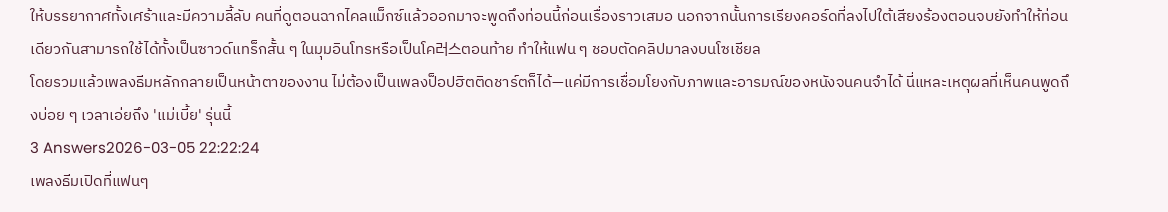ให้บรรยากาศทั้งเศร้าและมีความลี้ลับ คนที่ดูตอนฉากไคลแม็กซ์แล้วออกมาจะพูดถึงท่อนนี้ก่อนเรื่องราวเสมอ นอกจากนั้นการเรียงคอร์ดที่ลงไปใต้เสียงร้องตอนจบยังทำให้ท่อนเดียวกันสามารถใช้ได้ทั้งเป็นซาวด์แทร็กสั้น ๆ ในมุมอินโทรหรือเป็นโค러스ตอนท้าย ทำให้แฟน ๆ ชอบตัดคลิปมาลงบนโซเชียล
โดยรวมแล้วเพลงธีมหลักกลายเป็นหน้าตาของงาน ไม่ต้องเป็นเพลงป็อปฮิตติดชาร์ตก็ได้—แค่มีการเชื่อมโยงกับภาพและอารมณ์ของหนังจนคนจำได้ นี่แหละเหตุผลที่เห็นคนพูดถึงบ่อย ๆ เวลาเอ่ยถึง 'แม่เบี้ย' รุ่นนี้
3 Answers2026-03-05 22:22:24
เพลงธีมเปิดที่แฟนๆ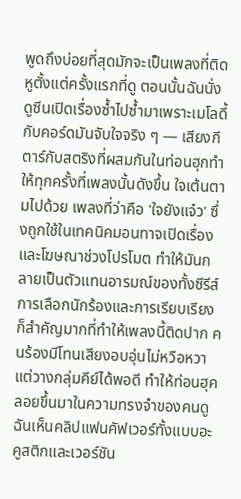พูดถึงบ่อยที่สุดมักจะเป็นเพลงที่ติดหูตั้งแต่ครั้งแรกที่ดู ตอนนั้นฉันนั่งดูซีนเปิดเรื่องซ้ำไปซ้ำมาเพราะเมโลดี้กับคอร์ดมันจับใจจริง ๆ — เสียงกีตาร์กับสตริงที่ผสมกันในท่อนฮุกทำให้ทุกครั้งที่เพลงนั้นดังขึ้น ใจเต้นตามไปด้วย เพลงที่ว่าคือ 'ใจยังแจ๋ว' ซึ่งถูกใช้ในเทคนิคมอนทาจเปิดเรื่องและโฆษณาช่วงโปรโมต ทำให้มันกลายเป็นตัวแทนอารมณ์ของทั้งซีรีส์
การเลือกนักร้องและการเรียบเรียงก็สำคัญมากที่ทำให้เพลงนี้ติดปาก คนร้องมีโทนเสียงอบอุ่นไม่หวือหวา แต่วางกลุ่มคีย์ได้พอดี ทำให้ท่อนฮุคลอยขึ้นมาในความทรงจำของคนดู ฉันเห็นคลิปแฟนคัฟเวอร์ทั้งแบบอะคูสติกและเวอร์ชัน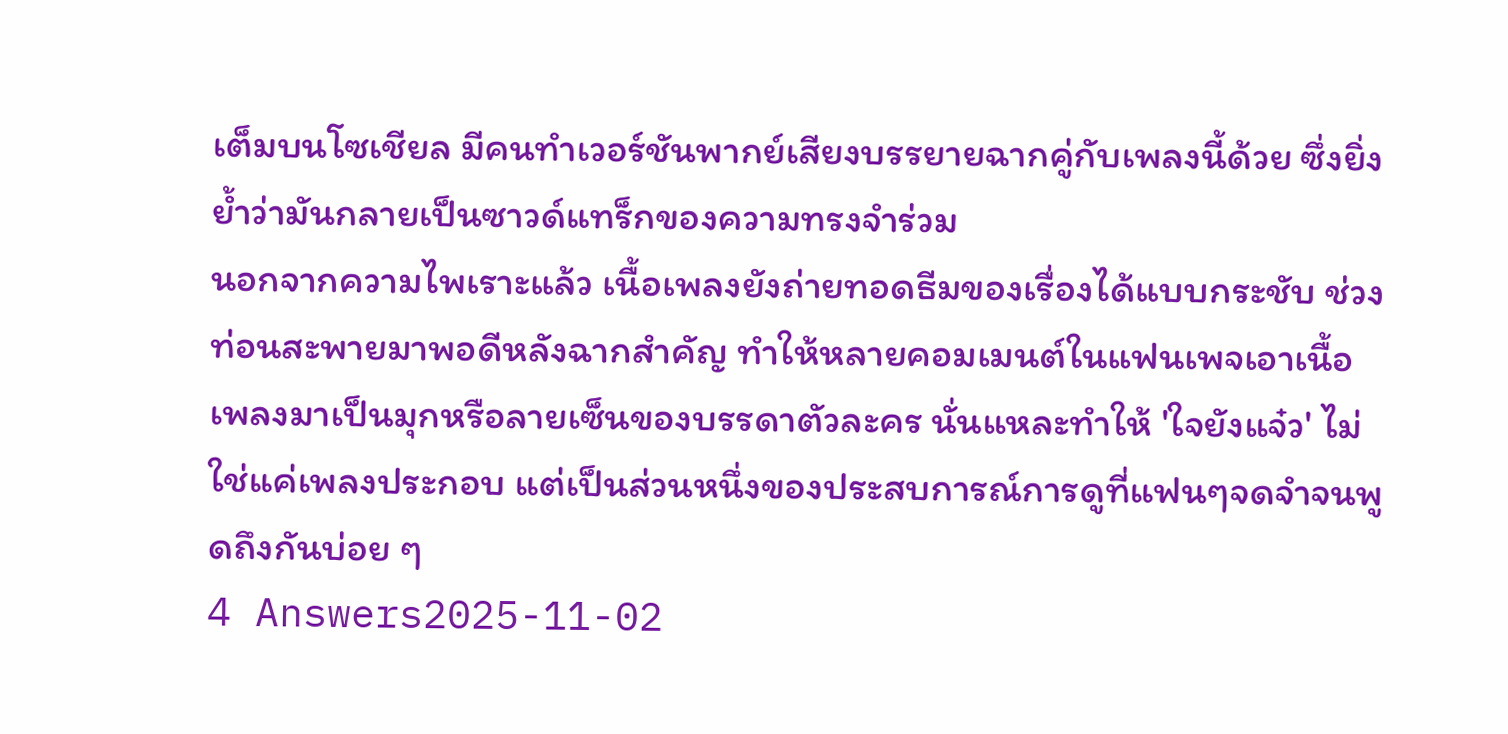เต็มบนโซเชียล มีคนทำเวอร์ชันพากย์เสียงบรรยายฉากคู่กับเพลงนี้ด้วย ซึ่งยิ่งย้ำว่ามันกลายเป็นซาวด์แทร็กของความทรงจำร่วม
นอกจากความไพเราะแล้ว เนื้อเพลงยังถ่ายทอดธีมของเรื่องได้แบบกระชับ ช่วงท่อนสะพายมาพอดีหลังฉากสำคัญ ทำให้หลายคอมเมนต์ในแฟนเพจเอาเนื้อเพลงมาเป็นมุกหรือลายเซ็นของบรรดาตัวละคร นั่นแหละทำให้ 'ใจยังแจ๋ว' ไม่ใช่แค่เพลงประกอบ แต่เป็นส่วนหนึ่งของประสบการณ์การดูที่แฟนๆจดจำจนพูดถึงกันบ่อย ๆ
4 Answers2025-11-02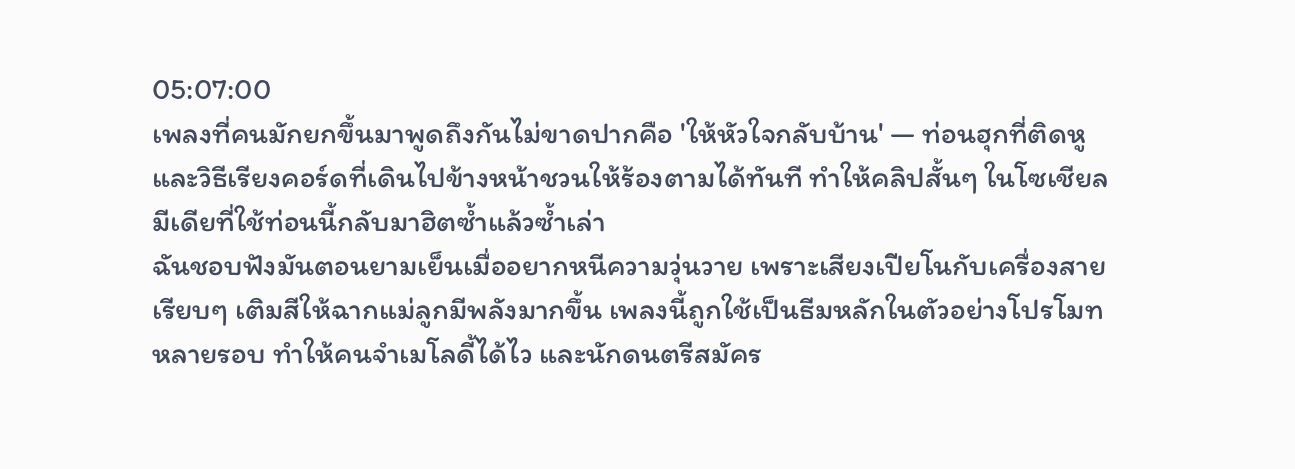05:07:00
เพลงที่คนมักยกขึ้นมาพูดถึงกันไม่ขาดปากคือ 'ให้หัวใจกลับบ้าน' — ท่อนฮุกที่ติดหูและวิธีเรียงคอร์ดที่เดินไปข้างหน้าชวนให้ร้องตามได้ทันที ทำให้คลิปสั้นๆ ในโซเชียลมีเดียที่ใช้ท่อนนี้กลับมาฮิตซ้ำแล้วซ้ำเล่า
ฉันชอบฟังมันตอนยามเย็นเมื่ออยากหนีความวุ่นวาย เพราะเสียงเปียโนกับเครื่องสายเรียบๆ เติมสีให้ฉากแม่ลูกมีพลังมากขึ้น เพลงนี้ถูกใช้เป็นธีมหลักในตัวอย่างโปรโมทหลายรอบ ทำให้คนจำเมโลดี้ได้ไว และนักดนตรีสมัคร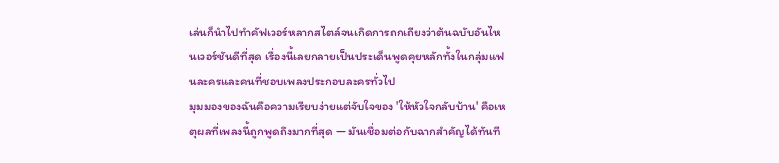เล่นก็นำไปทำคัฟเวอร์หลากสไตล์จนเกิดการถกเถียงว่าต้นฉบับอันไหนเวอร์ชันดีที่สุด เรื่องนี้เลยกลายเป็นประเด็นพูดคุยหลักทั้งในกลุ่มแฟนละครและคนที่ชอบเพลงประกอบละครทั่วไป
มุมมองของฉันคือความเรียบง่ายแต่จับใจของ 'ให้หัวใจกลับบ้าน' คือเหตุผลที่เพลงนี้ถูกพูดถึงมากที่สุด — มันเชื่อมต่อกับฉากสำคัญได้ทันที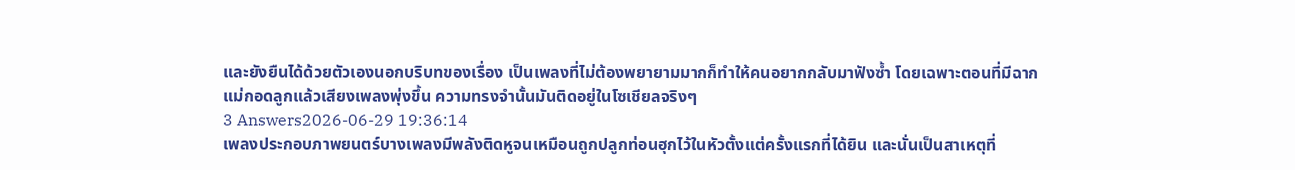และยังยืนได้ด้วยตัวเองนอกบริบทของเรื่อง เป็นเพลงที่ไม่ต้องพยายามมากก็ทำให้คนอยากกลับมาฟังซ้ำ โดยเฉพาะตอนที่มีฉากแม่กอดลูกแล้วเสียงเพลงพุ่งขึ้น ความทรงจำนั้นมันติดอยู่ในโซเชียลจริงๆ
3 Answers2026-06-29 19:36:14
เพลงประกอบภาพยนตร์บางเพลงมีพลังติดหูจนเหมือนถูกปลูกท่อนฮุกไว้ในหัวตั้งแต่ครั้งแรกที่ได้ยิน และนั่นเป็นสาเหตุที่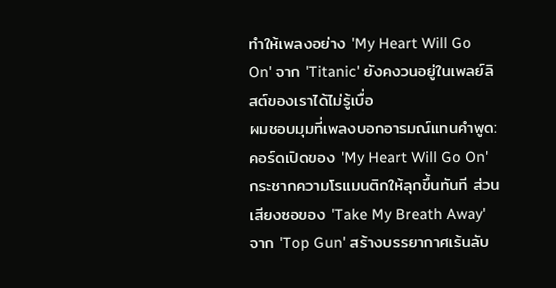ทำให้เพลงอย่าง 'My Heart Will Go On' จาก 'Titanic' ยังคงวนอยู่ในเพลย์ลิสต์ของเราได้ไม่รู้เบื่อ
ผมชอบมุมที่เพลงบอกอารมณ์แทนคำพูด: คอร์ดเปิดของ 'My Heart Will Go On' กระชากความโรแมนติกให้ลุกขึ้นทันที ส่วนเสียงซอของ 'Take My Breath Away' จาก 'Top Gun' สร้างบรรยากาศเร้นลับ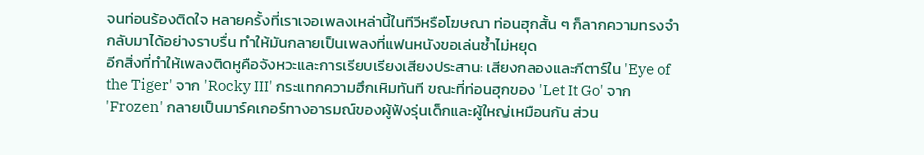จนท่อนร้องติดใจ หลายครั้งที่เราเจอเพลงเหล่านี้ในทีวีหรือโฆษณา ท่อนฮุกสั้น ๆ ก็ลากความทรงจำกลับมาได้อย่างราบรื่น ทำให้มันกลายเป็นเพลงที่แฟนหนังขอเล่นซ้ำไม่หยุด
อีกสิ่งที่ทำให้เพลงติดหูคือจังหวะและการเรียบเรียงเสียงประสาน: เสียงกลองและกีตาร์ใน 'Eye of the Tiger' จาก 'Rocky III' กระแทกความฮึกเหิมทันที ขณะที่ท่อนฮุกของ 'Let It Go' จาก 'Frozen' กลายเป็นมาร์คเกอร์ทางอารมณ์ของผู้ฟังรุ่นเด็กและผู้ใหญ่เหมือนกัน ส่วน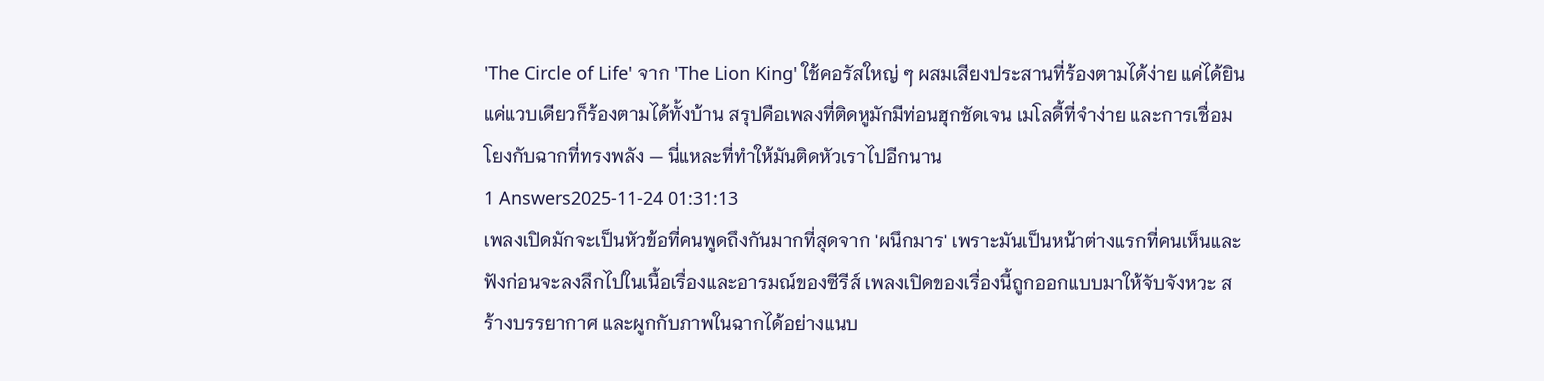'The Circle of Life' จาก 'The Lion King' ใช้คอรัสใหญ่ ๆ ผสมเสียงประสานที่ร้องตามได้ง่าย แค่ได้ยินแค่แวบเดียวก็ร้องตามได้ทั้งบ้าน สรุปคือเพลงที่ติดหูมักมีท่อนฮุกชัดเจน เมโลดี้ที่จำง่าย และการเชื่อมโยงกับฉากที่ทรงพลัง — นี่แหละที่ทำให้มันติดหัวเราไปอีกนาน
1 Answers2025-11-24 01:31:13
เพลงเปิดมักจะเป็นหัวข้อที่คนพูดถึงกันมากที่สุดจาก 'ผนึกมาร' เพราะมันเป็นหน้าต่างแรกที่คนเห็นและฟังก่อนจะลงลึกไปในเนื้อเรื่องและอารมณ์ของซีรีส์ เพลงเปิดของเรื่องนี้ถูกออกแบบมาให้จับจังหวะ สร้างบรรยากาศ และผูกกับภาพในฉากได้อย่างแนบ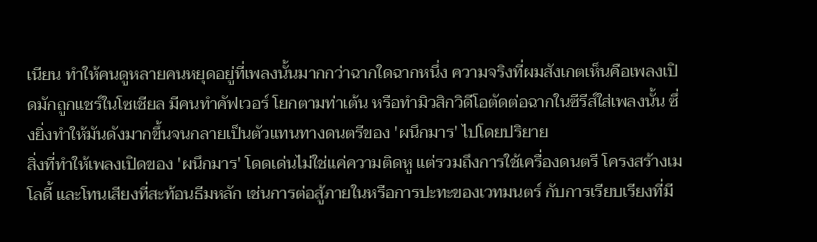เนียน ทำให้คนดูหลายคนหยุดอยู่ที่เพลงนั้นมากกว่าฉากใดฉากหนึ่ง ความจริงที่ผมสังเกตเห็นคือเพลงเปิดมักถูกแชร์ในโซเชียล มีคนทำคัฟเวอร์ โยกตามท่าเต้น หรือทำมิวสิกวิดีโอตัดต่อฉากในซีรีส์ใส่เพลงนั้น ซึ่งยิ่งทำให้มันดังมากขึ้นจนกลายเป็นตัวแทนทางดนตรีของ 'ผนึกมาร' ไปโดยปริยาย
สิ่งที่ทำให้เพลงเปิดของ 'ผนึกมาร' โดดเด่นไม่ใช่แค่ความติดหู แต่รวมถึงการใช้เครื่องดนตรี โครงสร้างเมโลดี้ และโทนเสียงที่สะท้อนธีมหลัก เช่นการต่อสู้ภายในหรือการปะทะของเวทมนตร์ กับการเรียบเรียงที่มี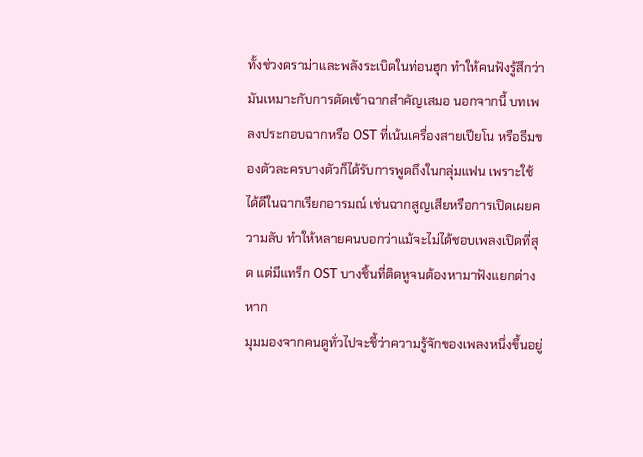ทั้งช่วงดราม่าและพลังระเบิดในท่อนฮุก ทำให้คนฟังรู้สึกว่ามันเหมาะกับการตัดเข้าฉากสำคัญเสมอ นอกจากนี้ บทเพลงประกอบฉากหรือ OST ที่เน้นเครื่องสายเปียโน หรือธีมของตัวละครบางตัวก็ได้รับการพูดถึงในกลุ่มแฟน เพราะใช้ได้ดีในฉากเรียกอารมณ์ เช่นฉากสูญเสียหรือการเปิดเผยความลับ ทำให้หลายคนบอกว่าแม้จะไม่ได้ชอบเพลงเปิดที่สุด แต่มีแทร็ก OST บางชิ้นที่ติดหูจนต้องหามาฟังแยกต่างหาก
มุมมองจากคนดูทั่วไปจะชี้ว่าความรู้จักของเพลงหนึ่งขึ้นอยู่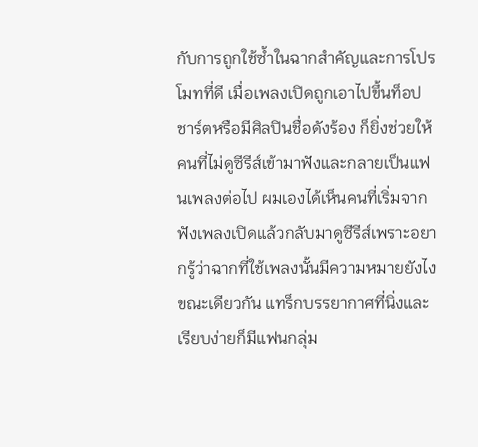กับการถูกใช้ซ้ำในฉากสำคัญและการโปรโมทที่ดี เมื่อเพลงเปิดถูกเอาไปขึ้นท็อปชาร์ตหรือมีศิลปินชื่อดังร้อง ก็ยิ่งช่วยให้คนที่ไม่ดูซีรีส์เข้ามาฟังและกลายเป็นแฟนเพลงต่อไป ผมเองได้เห็นคนที่เริ่มจากฟังเพลงเปิดแล้วกลับมาดูซีรีส์เพราะอยากรู้ว่าฉากที่ใช้เพลงนั้นมีความหมายยังไง ขณะเดียวกัน แทร็กบรรยากาศที่นิ่งและเรียบง่ายก็มีแฟนกลุ่ม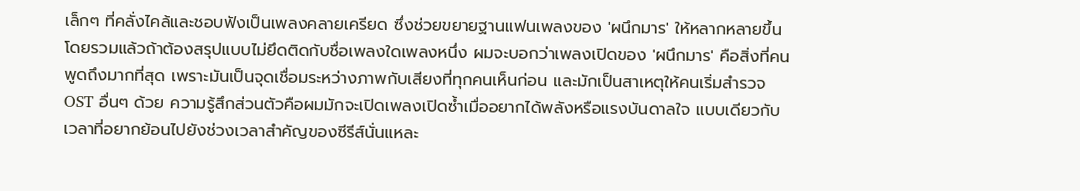เล็กๆ ที่คลั่งไคล้และชอบฟังเป็นเพลงคลายเครียด ซึ่งช่วยขยายฐานแฟนเพลงของ 'ผนึกมาร' ให้หลากหลายขึ้น
โดยรวมแล้วถ้าต้องสรุปแบบไม่ยึดติดกับชื่อเพลงใดเพลงหนึ่ง ผมจะบอกว่าเพลงเปิดของ 'ผนึกมาร' คือสิ่งที่คนพูดถึงมากที่สุด เพราะมันเป็นจุดเชื่อมระหว่างภาพกับเสียงที่ทุกคนเห็นก่อน และมักเป็นสาเหตุให้คนเริ่มสำรวจ OST อื่นๆ ด้วย ความรู้สึกส่วนตัวคือผมมักจะเปิดเพลงเปิดซ้ำเมื่ออยากได้พลังหรือแรงบันดาลใจ แบบเดียวกับเวลาที่อยากย้อนไปยังช่วงเวลาสำคัญของซีรีส์นั่นแหละ